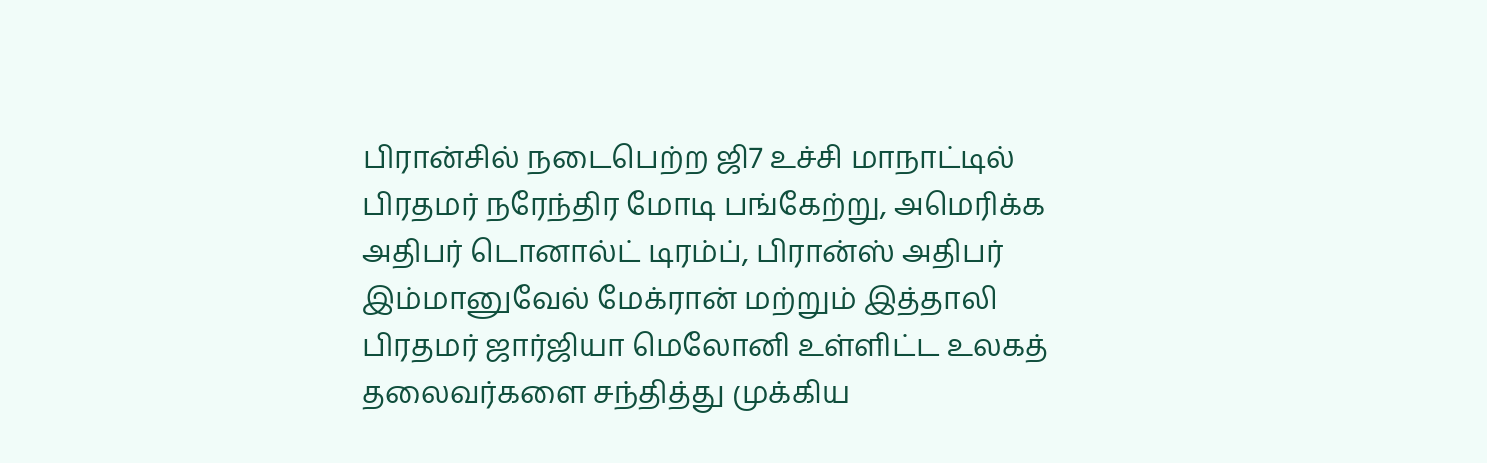பிரான்சில் நடைபெற்ற ஜி7 உச்சி மாநாட்டில் பிரதமர் நரேந்திர மோடி பங்கேற்று, அமெரிக்க அதிபர் டொனால்ட் டிரம்ப், பிரான்ஸ் அதிபர் இம்மானுவேல் மேக்ரான் மற்றும் இத்தாலி பிரதமர் ஜார்ஜியா மெலோனி உள்ளிட்ட உலகத் தலைவர்களை சந்தித்து முக்கிய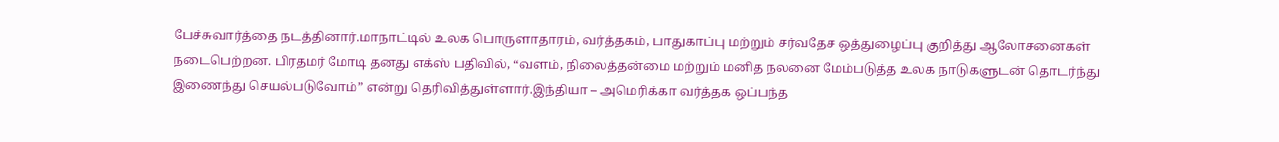பேச்சுவார்த்தை நடத்தினார்.மாநாட்டில் உலக பொருளாதாரம், வர்த்தகம், பாதுகாப்பு மற்றும் சர்வதேச ஒத்துழைப்பு குறித்து ஆலோசனைகள் நடைபெற்றன. பிரதமர் மோடி தனது எக்ஸ் பதிவில், “வளம், நிலைத்தன்மை மற்றும் மனித நலனை மேம்படுத்த உலக நாடுகளுடன் தொடர்ந்து இணைந்து செயல்படுவோம்” என்று தெரிவித்துள்ளார்.இந்தியா – அமெரிக்கா வர்த்தக ஒப்பந்த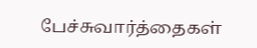பேச்சுவார்த்தைகள்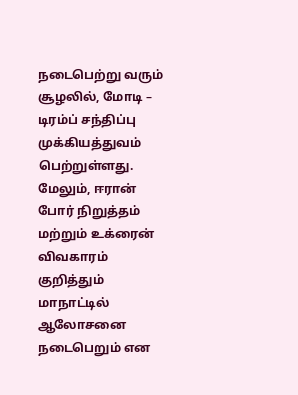நடைபெற்று வரும் சூழலில், மோடி – டிரம்ப் சந்திப்பு முக்கியத்துவம் பெற்றுள்ளது. மேலும், ஈரான் போர் நிறுத்தம் மற்றும் உக்ரைன் விவகாரம் குறித்தும் மாநாட்டில் ஆலோசனை நடைபெறும் என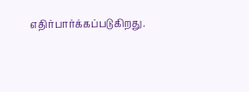எதிர்பார்க்கப்படுகிறது.